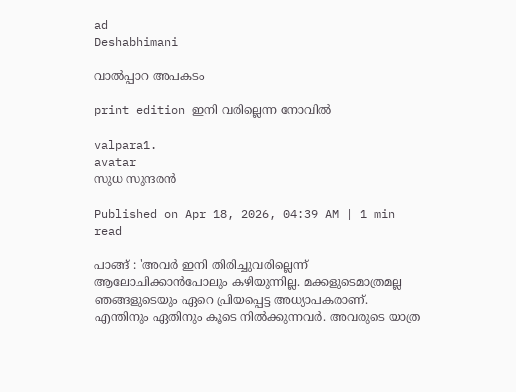ad
Deshabhimani

വാൽപ്പാറ അപകടം

print edition ഇനി വരില്ലെന്ന നോവിൽ

valpara1.
avatar
സുധ സുന്ദരൻ

Published on Apr 18, 2026, 04:39 AM | 1 min read

പാങ്ങ് : 'അവർ ഇനി തിരിച്ചുവരില്ലെന്ന് ആലോചിക്കാൻപോലും കഴിയുന്നില്ല. മക്കളുടെമാത്രമല്ല ഞങ്ങളുടെയും ഏറെ പ്രിയപ്പെട്ട അധ്യാപകരാണ്. എന്തിനും ഏതിനും കൂടെ നിൽക്കുന്നവർ. അവരുടെ യാത്ര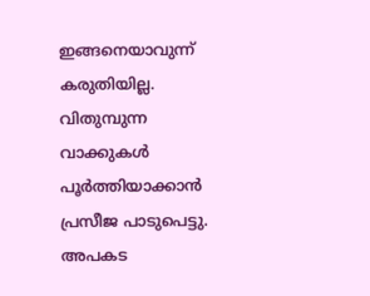ഇങ്ങനെയാവുന്ന് കരുതിയില്ല. വിതുമ്പുന്ന വാക്കുകൾ പൂർത്തിയാക്കാൻ പ്രസീജ പാടുപെട്ടു. അപകട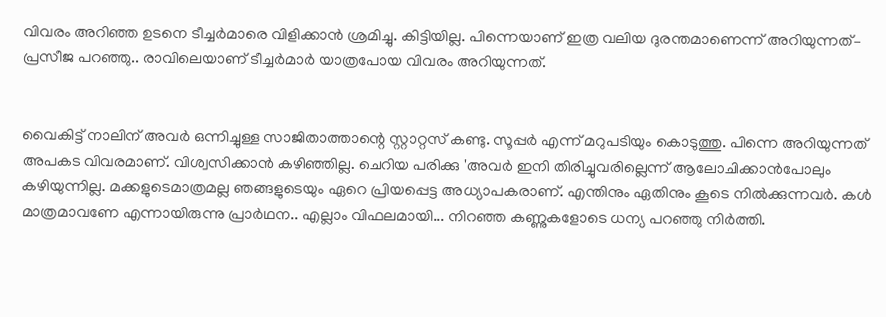വിവരം അറിഞ്ഞ ഉടനെ ടീച്ചർമാരെ വിളിക്കാൻ ശ്രമിച്ചു. കിട്ടിയില്ല. പിന്നെയാണ് ഇത്ര വലിയ ദുരന്തമാണെന്ന് അറിയുന്നത്– പ്രസീജ പറഞ്ഞു.. രാവിലെയാണ് ടീച്ചർമാർ യാത്രപോയ വിവരം അറിയുന്നത്.


വൈകിട്ട് നാലിന് അവർ ഒന്നിച്ചുള്ള സാജിതാത്താന്റെ സ്റ്റാറ്റസ് കണ്ടു. സൂപ്പർ എന്ന് മറുപടിയും കൊടുത്തു. പിന്നെ അറിയുന്നത് അപകട വിവരമാണ്. വിശ്വസിക്കാൻ കഴിഞ്ഞില്ല. ചെറിയ പരിക്കു 'അവർ ഇനി തിരിച്ചുവരില്ലെന്ന് ആലോചിക്കാൻപോലും കഴിയുന്നില്ല. മക്കളുടെമാത്രമല്ല ഞങ്ങളുടെയും ഏറെ പ്രിയപ്പെട്ട അധ്യാപകരാണ്. എന്തിനും ഏതിനും കൂടെ നിൽക്കുന്നവർ. കൾ മാത്രമാവണേ എന്നായിരുന്നു പ്രാർഥന.. എല്ലാം വിഫലമായി... നിറഞ്ഞ കണ്ണുകളോടെ ധന്യ പറഞ്ഞു നിർത്തി.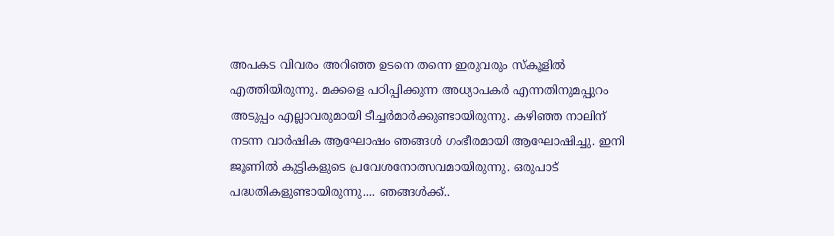അപകട വിവരം അറിഞ്ഞ ഉടനെ തന്നെ ഇരുവരും സ്കൂളിൽ എത്തിയിരുന്നു. മക്കളെ പഠിപ്പിക്കുന്ന അധ്യാപകർ എന്നതിനുമപ്പുറം അടുപ്പം എല്ലാവരുമായി ടീച്ചർമാർക്കുണ്ടായിരുന്നു. കഴിഞ്ഞ നാലിന് നടന്ന വാർഷിക ആഘോഷം ഞങ്ങൾ ഗംഭീരമായി ആഘോഷിച്ചു. ഇനി ജൂണിൽ കുട്ടികളുടെ പ്രവേശനോത്സവമായിരുന്നു. ഒരുപാട് പദ്ധതികളുണ്ടായിരുന്നു.... ഞങ്ങൾക്ക്..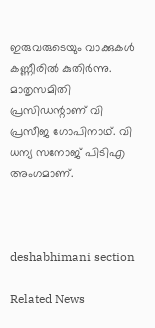ഇരുവരുടെയും വാക്കുകൾ കണ്ണീരിൽ കുതിർന്നു. മാതൃസമിതി പ്രസിഡന്റാണ് വി പ്രസീജ ഗോപിനാഥ്. വി ധന്യ സനോജ് പിടിഎ അംഗമാണ്.



deshabhimani section

Related News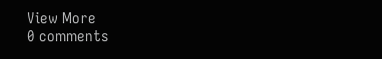View More
0 comments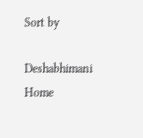Sort by

Deshabhimani
Home